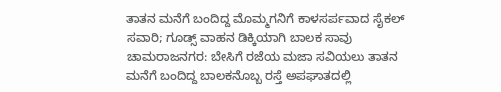ತಾತನ ಮನೆಗೆ ಬಂದಿದ್ದ ಮೊಮ್ಮಗನಿಗೆ ಕಾಳಸರ್ಪವಾದ ಸೈಕಲ್ ಸವಾರಿ; ಗೂಡ್ಸ್ ವಾಹನ ಡಿಕ್ಕಿಯಾಗಿ ಬಾಲಕ ಸಾವು
ಚಾಮರಾಜನಗರ: ಬೇಸಿಗೆ ರಜೆಯ ಮಜಾ ಸವಿಯಲು ತಾತನ ಮನೆಗೆ ಬಂದಿದ್ದ ಬಾಲಕನೊಬ್ಬ ರಸ್ತೆ ಅಪಘಾತದಲ್ಲಿ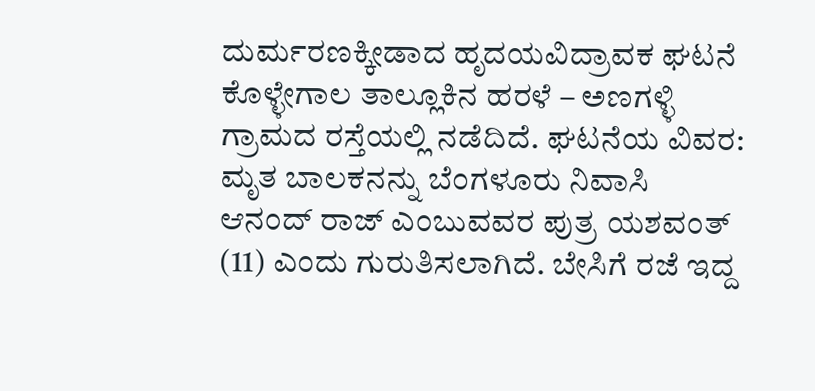ದುರ್ಮರಣಕ್ಕೀಡಾದ ಹೃದಯವಿದ್ರಾವಕ ಘಟನೆ ಕೊಳ್ಳೇಗಾಲ ತಾಲ್ಲೂಕಿನ ಹರಳೆ – ಅಣಗಳ್ಳಿ ಗ್ರಾಮದ ರಸ್ತೆಯಲ್ಲಿ ನಡೆದಿದೆ. ಘಟನೆಯ ವಿವರ: ಮೃತ ಬಾಲಕನನ್ನು ಬೆಂಗಳೂರು ನಿವಾಸಿ ಆನಂದ್ ರಾಜ್ ಎಂಬುವವರ ಪುತ್ರ ಯಶವಂತ್ (11) ಎಂದು ಗುರುತಿಸಲಾಗಿದೆ. ಬೇಸಿಗೆ ರಜೆ ಇದ್ದ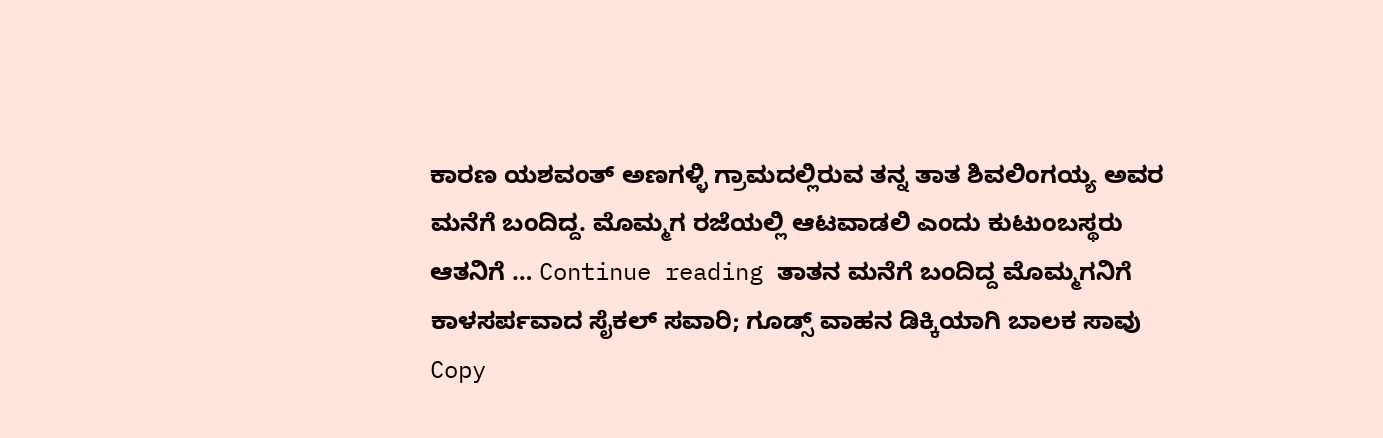ಕಾರಣ ಯಶವಂತ್ ಅಣಗಳ್ಳಿ ಗ್ರಾಮದಲ್ಲಿರುವ ತನ್ನ ತಾತ ಶಿವಲಿಂಗಯ್ಯ ಅವರ ಮನೆಗೆ ಬಂದಿದ್ದ. ಮೊಮ್ಮಗ ರಜೆಯಲ್ಲಿ ಆಟವಾಡಲಿ ಎಂದು ಕುಟುಂಬಸ್ಥರು ಆತನಿಗೆ … Continue reading ತಾತನ ಮನೆಗೆ ಬಂದಿದ್ದ ಮೊಮ್ಮಗನಿಗೆ ಕಾಳಸರ್ಪವಾದ ಸೈಕಲ್ ಸವಾರಿ; ಗೂಡ್ಸ್ ವಾಹನ ಡಿಕ್ಕಿಯಾಗಿ ಬಾಲಕ ಸಾವು
Copy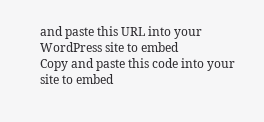and paste this URL into your WordPress site to embed
Copy and paste this code into your site to embed